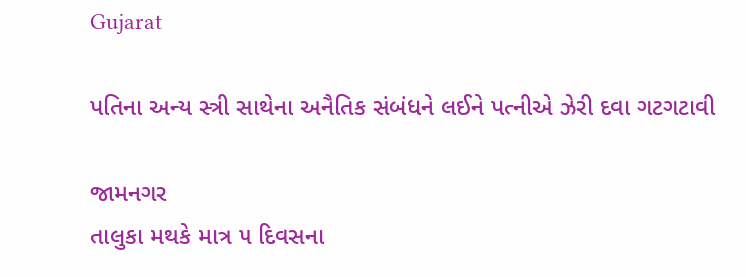Gujarat

પતિના અન્ય સ્ત્રી સાથેના અનૈતિક સંબંધને લઈને પત્નીએ ઝેરી દવા ગટગટાવી

જામનગર
તાલુકા મથકે માત્ર ૫ દિવસના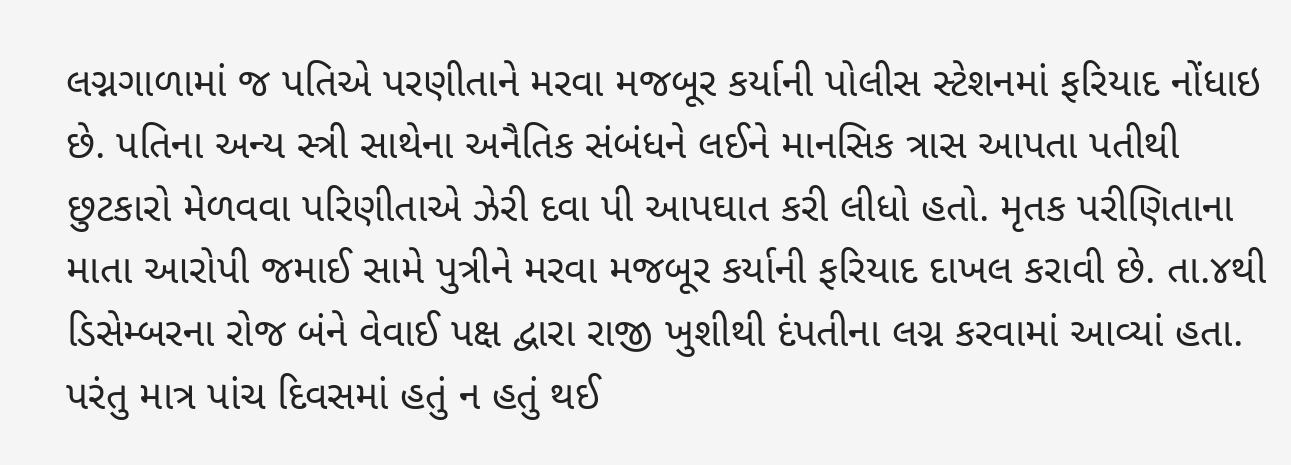લગ્નગાળામાં જ પતિએ પરણીતાને મરવા મજબૂર કર્યાની પોલીસ સ્ટેશનમાં ફરિયાદ નોંધાઇ છે. પતિના અન્ય સ્ત્રી સાથેના અનૈતિક સંબંધને લઈને માનસિક ત્રાસ આપતા પતીથી છુટકારો મેળવવા પરિણીતાએ ઝેરી દવા પી આપઘાત કરી લીધો હતો. મૃતક પરીણિતાના માતા આરોપી જમાઈ સામે પુત્રીને મરવા મજબૂર કર્યાની ફરિયાદ દાખલ કરાવી છે. તા.૪થી ડિસેમ્બરના રોજ બંને વેવાઈ પક્ષ દ્વારા રાજી ખુશીથી દંપતીના લગ્ન કરવામાં આવ્યાં હતા. પરંતુ માત્ર પાંચ દિવસમાં હતું ન હતું થઈ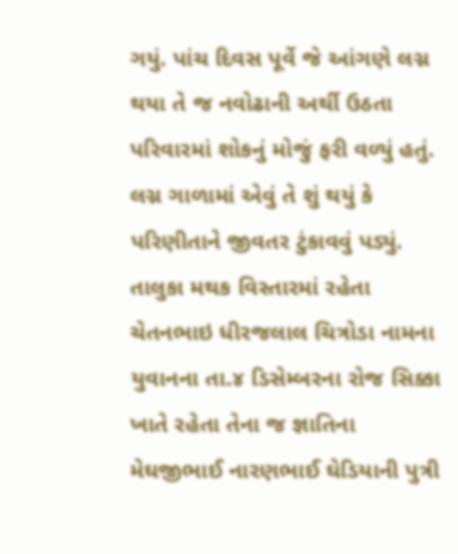ગયું. પાંચ દિવસ પૂર્વે જે આંગણે લગ્ન થયા તે જ નવોઢાની અર્થી ઉઠતા પરિવારમાં શોકનું મોજું ફરી વળ્યું હતું. લગ્ન ગાળામાં એવું તે શું થયું કે પરિણીતાને જીવતર ટુંકાવવું પડ્યું. તાલુકા મથક વિસ્તારમાં રહેતા ચેતનભાઇ ધીરજલાલ ચિત્રોડા નામના યુવાનના તા.૪ ડિસેમ્બરના રોજ સિક્કા ખાતે રહેતા તેના જ જ્ઞાતિના મેઘજીભાઈ નારણભાઈ ઘેડિયાની પુત્રી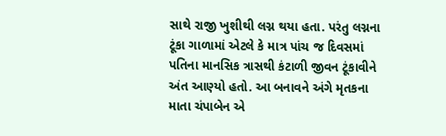સાથે રાજી ખુશીથી લગ્ન થયા હતા. પરંતુ લગ્નના ટૂંકા ગાળામાં એટલે કે માત્ર પાંચ જ દિવસમાં પતિના માનસિક ત્રાસથી કંટાળી જીવન ટૂંકાવીને અંત આણ્યો હતો. આ બનાવને અંગે મૃતકના માતા ચંપાબેન એ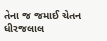તેના જ જમાઈ ચેતન ધીરજલાલ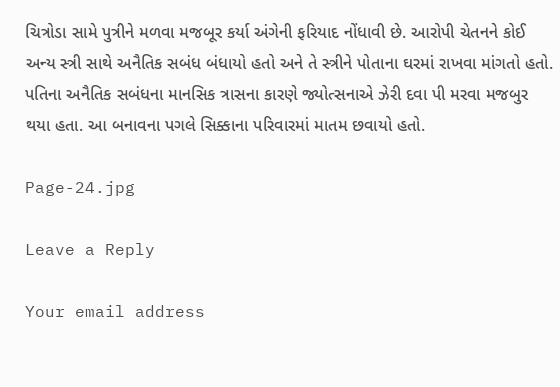ચિત્રોડા સામે પુત્રીને મળવા મજબૂર કર્યા અંગેની ફરિયાદ નોંધાવી છે. આરોપી ચેતનને કોઈ અન્ય સ્ત્રી સાથે અનૈતિક સબંધ બંધાયો હતો અને તે સ્ત્રીને પોતાના ઘરમાં રાખવા માંગતો હતો. પતિના અનૈતિક સબંધના માનસિક ત્રાસના કારણે જ્યોત્સનાએ ઝેરી દવા પી મરવા મજબુર થયા હતા. આ બનાવના પગલે સિક્કાના પરિવારમાં માતમ છવાયો હતો.

Page-24.jpg

Leave a Reply

Your email address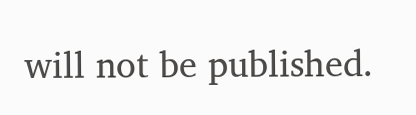will not be published.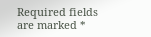Required fields are marked *